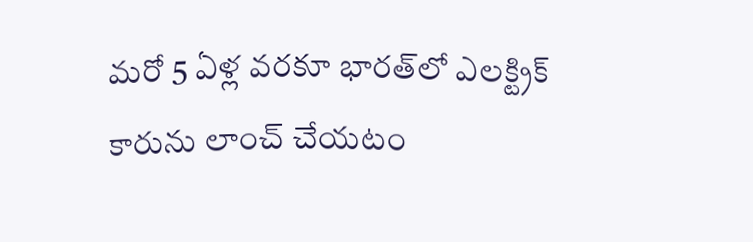మరో 5 ఏళ్ల వరకూ భారత్‌లో ఎలక్ట్రిక్ కారును లాంచ్ చేయటం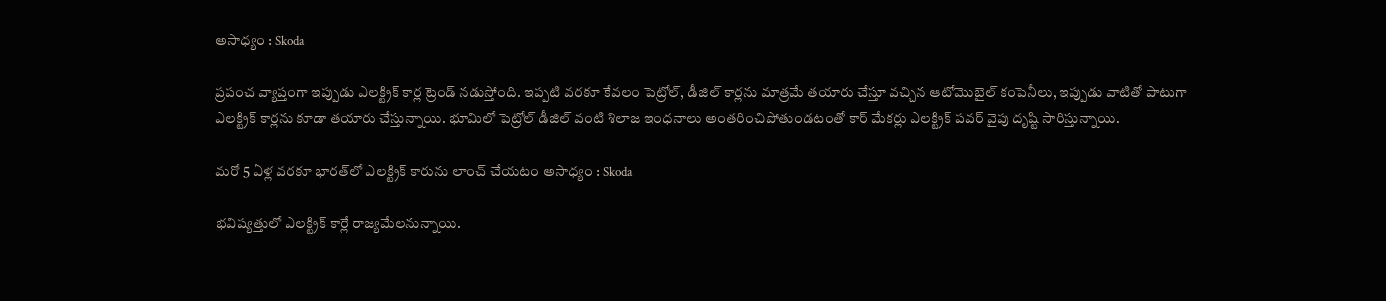అసాధ్యం : Skoda

ప్రపంచ వ్యాప్తంగా ఇప్పుడు ఎలక్ట్రిక్ కార్ల ట్రెండ్ నడుస్తోంది. ఇప్పటి వరకూ కేవలం పెట్రోల్, డీజిల్ కార్లను మాత్రమే తయారు చేస్తూ వచ్చిన ఆటోమొబైల్ కంపెనీలు, ఇప్పుడు వాటితో పాటుగా ఎలక్ట్రిక్ కార్లను కూడా తయారు చేస్తున్నాయి. భూమిలో పెట్రోల్ డీజిల్ వంటి శిలాజ ఇంధనాలు అంతరించిపోతుండటంతో కార్ మేకర్లు ఎలక్ట్రిక్ పవర్ వైపు దృష్టి సారిస్తున్నాయి.

మరో 5 ఏళ్ల వరకూ భారత్‌లో ఎలక్ట్రిక్ కారును లాంచ్ చేయటం అసాధ్యం : Skoda

భవిష్యత్తులో ఎలక్ట్రిక్ కార్లే రాజ్యమేలనున్నాయి.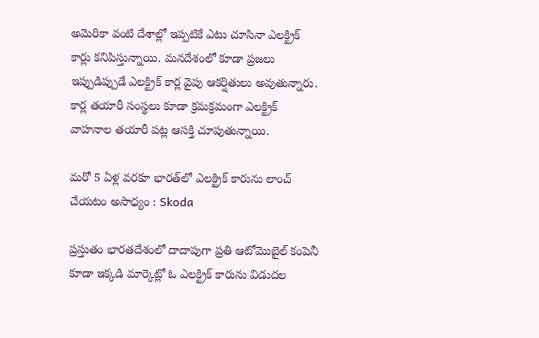అమెరికా వంటి దేశాల్లో ఇప్పటికే ఎటు చూసినా ఎలక్ట్రిక్ కార్లు కనిపిస్తున్నాయి. మనదేశంలో కూడా ప్రజలు ఇప్పుడిప్పుడే ఎలక్ట్రిక్ కార్ల వైపు ఆకర్షితులు అవుతున్నారు. కార్ల తయారీ సంస్థలు కూడా క్రమక్రమంగా ఎలక్ట్రిక్ వాహనాల తయారీ పట్ల ఆసక్తి చూపుతున్నాయి.

మరో 5 ఏళ్ల వరకూ భారత్‌లో ఎలక్ట్రిక్ కారును లాంచ్ చేయటం అసాధ్యం : Skoda

ప్రస్తుతం భారతదేశంలో దాదాపుగా ప్రతి ఆటోమొబైల్ కంపెనీ కూడా ఇక్కడి మార్కెట్లో ఓ ఎలక్ట్రిక్ కారును విడుదల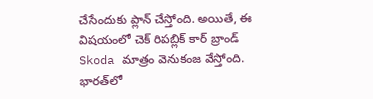చేసేందుకు ప్లాన్ చేస్తోంది. అయితే, ఈ విషయంలో చెక్ రిపబ్లిక్ కార్ బ్రాండ్ Skoda మాత్రం వెనుకంజ వేస్తోంది. భారత్‌లో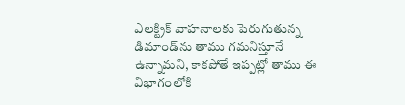ఎలక్ట్రిక్ వాహనాలకు పెరుగుతున్న డిమాండ్‌ను తాము గమనిస్తూనే ఉన్నామని, కాకపోతే ఇప్పట్లో తాము ఈ విభాగంలోకి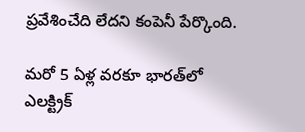ప్రవేశించేది లేదని కంపెనీ పేర్కొంది.

మరో 5 ఏళ్ల వరకూ భారత్‌లో ఎలక్ట్రిక్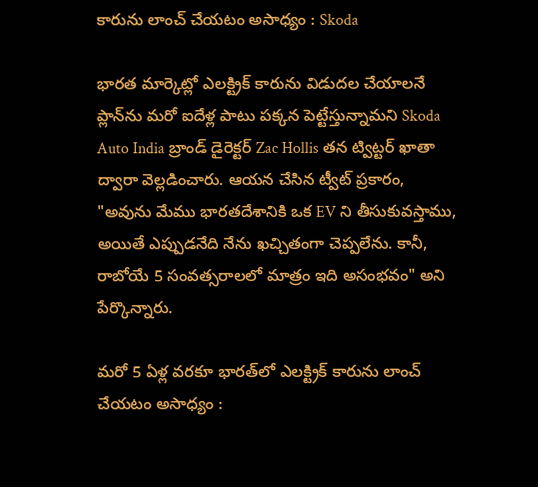కారును లాంచ్ చేయటం అసాధ్యం : Skoda

భారత మార్కెట్లో ఎలక్ట్రిక్ కారును విడుదల చేయాలనే ప్లాన్‌ను మరో ఐదేళ్ల పాటు పక్కన పెట్టేస్తున్నామని Skoda Auto India బ్రాండ్ డైరెక్టర్ Zac Hollis తన ట్విట్టర్ ఖాతా ద్వారా వెల్లడించారు. ఆయన చేసిన ట్వీట్ ప్రకారం, "అవును మేము భారతదేశానికి ఒక EV ని తీసుకువస్తాము, అయితే ఎప్పుడనేది నేను ఖచ్చితంగా చెప్పలేను. కానీ, రాబోయే 5 సంవత్సరాలలో మాత్రం ఇది అసంభవం" అని పేర్కొన్నారు.

మరో 5 ఏళ్ల వరకూ భారత్‌లో ఎలక్ట్రిక్ కారును లాంచ్ చేయటం అసాధ్యం :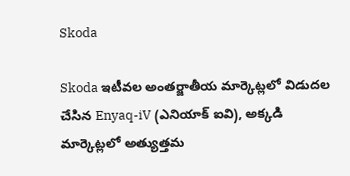Skoda

Skoda ఇటీవల అంతర్జాతీయ మార్కెట్లలో విడుదల చేసిన Enyaq-iV (ఎనియాక్ ఐవి), అక్కడి మార్కెట్లలో అత్యుత్తమ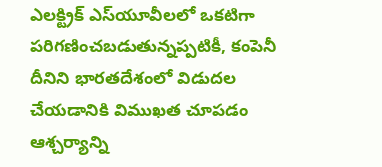ఎలక్ట్రిక్ ఎస్‌యూవీలలో ఒకటిగా పరిగణించబడుతున్నప్పటికీ, కంపెనీ దీనిని భారతదేశంలో విడుదల చేయడానికి విముఖత చూపడం ఆశ్చర్యాన్ని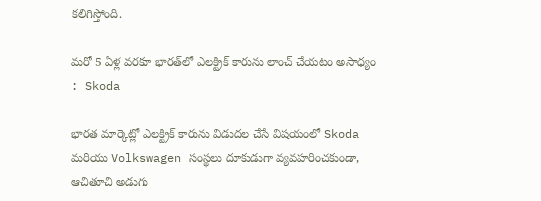కలిగిస్తోంది.

మరో 5 ఏళ్ల వరకూ భారత్‌లో ఎలక్ట్రిక్ కారును లాంచ్ చేయటం అసాధ్యం : Skoda

భారత మార్కెట్లో ఎలక్ట్రిక్ కారును విడుదల చేసే విషయంలో Skoda మరియు Volkswagen సంస్థలు దూకుడుగా వ్యవహరించకుండా, ఆచితూచి అడుగు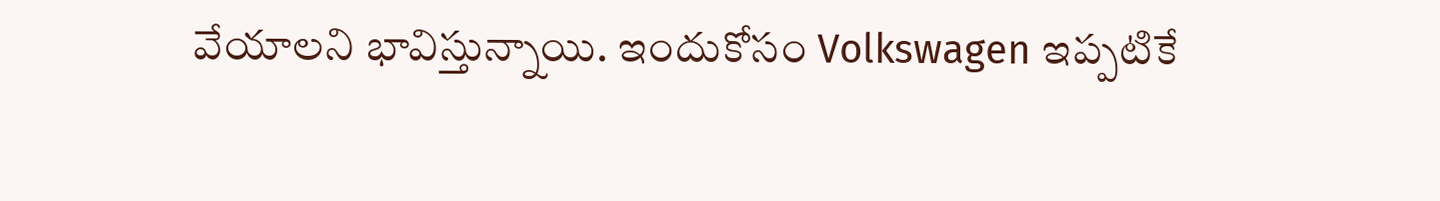వేయాలని భావిస్తున్నాయి. ఇందుకోసం Volkswagen ఇప్పటికే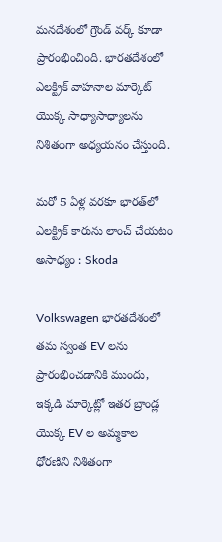మనదేశంలో గ్రౌండ్ వర్క్ కూడా ప్రారంభించింది. భారతదేశంలో ఎలక్ట్రిక్ వాహనాల మార్కెట్ యొక్క సాధ్యాసాధ్యాలను నిశితంగా అధ్యయనం చేస్తుంది.

మరో 5 ఏళ్ల వరకూ భారత్‌లో ఎలక్ట్రిక్ కారును లాంచ్ చేయటం అసాధ్యం : Skoda

Volkswagen భారతదేశంలో తమ స్వంత EV లను ప్రారంభించడానికి ముందు, ఇక్కడి మార్కెట్లో ఇతర బ్రాండ్ల యొక్క EV ల అమ్మకాల ధోరణిని నిశితంగా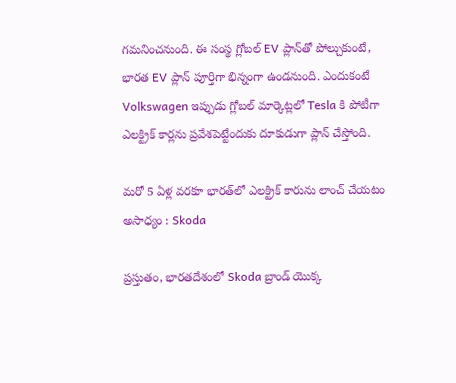గమనించనుంది. ఈ సంస్థ గ్లోబల్ EV ప్లాన్‌తో పోల్చుకుంటే, భారత EV ప్లాన్ పూర్తిగా భిన్నంగా ఉండనుంది. ఎందుకంటే Volkswagen ఇప్పుడు గ్లోబల్ మార్కెట్లలో Tesla కి పోటీగా ఎలక్ట్రిక్ కార్లను ప్రవేశపెట్టేందుకు దూకుడుగా ప్లాన్ చేస్తోంది.

మరో 5 ఏళ్ల వరకూ భారత్‌లో ఎలక్ట్రిక్ కారును లాంచ్ చేయటం అసాధ్యం : Skoda

ప్రస్తుతం, భారతదేశంలో Skoda బ్రాండ్ యొక్క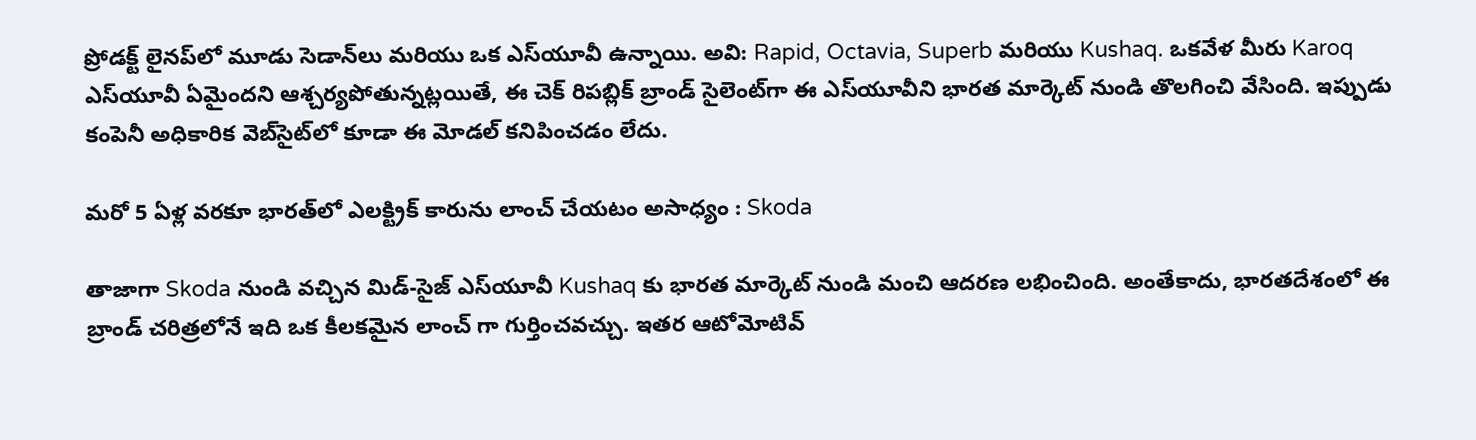ప్రోడక్ట్ లైనప్‌లో మూడు సెడాన్‌లు మరియు ఒక ఎస్‌యూవీ ఉన్నాయి. అవి: Rapid, Octavia, Superb మరియు Kushaq. ఒకవేళ మీరు Karoq ఎస్‌యూవీ ఏమైందని ఆశ్చర్యపోతున్నట్లయితే, ఈ చెక్ రిపబ్లిక్ బ్రాండ్ సైలెంట్‌గా ఈ ఎస్‌యూవీని భారత మార్కెట్ నుండి తొలగించి వేసింది. ఇప్పుడు కంపెనీ అధికారిక వెబ్‌సైట్‌లో కూడా ఈ మోడల్ కనిపించడం లేదు.

మరో 5 ఏళ్ల వరకూ భారత్‌లో ఎలక్ట్రిక్ కారును లాంచ్ చేయటం అసాధ్యం : Skoda

తాజాగా Skoda నుండి వచ్చిన మిడ్-సైజ్ ఎస్‌యూవీ Kushaq కు భారత మార్కెట్ నుండి మంచి ఆదరణ లభించింది. అంతేకాదు, భారతదేశంలో ఈ బ్రాండ్ చరిత్రలోనే ఇది ఒక కీలకమైన లాంచ్ గా గుర్తించవచ్చు. ఇతర ఆటోమోటివ్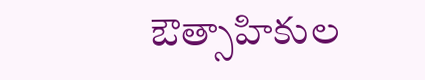ఔత్సాహికుల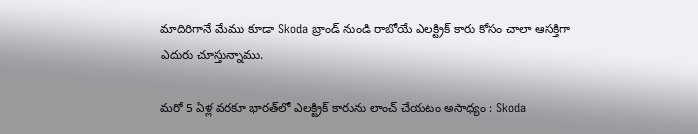మాదిరిగానే మేము కూడా Skoda బ్రాండ్ నుండి రాబోయే ఎలక్ట్రిక్ కారు కోసం చాలా ఆసక్తిగా ఎదురు చూస్తున్నాము.

మరో 5 ఏళ్ల వరకూ భారత్‌లో ఎలక్ట్రిక్ కారును లాంచ్ చేయటం అసాధ్యం : Skoda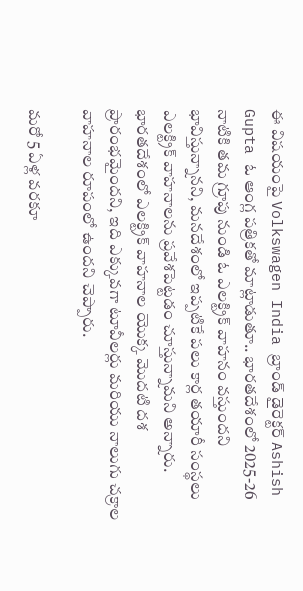ఈ విషయంపై Volkswagen India బ్రాండ్ డైరెక్టర్ Ashish Gupta ఓ ఆంగ్ల పత్రికతో మాట్లాడుతూ.. భారతదేశంలో 2025-26 నాటికి తమ గ్రూపు నుండి ఓ ఎలక్ట్రిక్ వాహనం వస్తుందని భావిస్తున్నానని, మనదేశంలో ఇప్పటికే పలు కార్ల తయారీ సంస్థలు ఎలక్ట్రిక్ వాహనాలను ప్రవేశపెట్టడం చూస్తున్నామని అన్నారు. భారతదేశంలో ఎలక్ట్రిక్ వాహనాల యొక్క మొదటి దశ ప్రారంభమైందని, ఇది ఎక్కువగా టూవీలర్లు మరియు నాలుగు చక్రాల వాహనాల రూపంలో ఉందని చెప్పారు.

మరో 5 ఏళ్ల వరకూ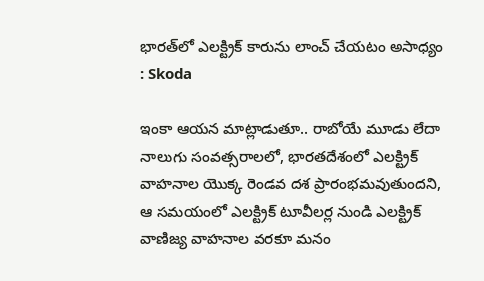భారత్‌లో ఎలక్ట్రిక్ కారును లాంచ్ చేయటం అసాధ్యం : Skoda

ఇంకా ఆయన మాట్లాడుతూ.. రాబోయే మూడు లేదా నాలుగు సంవత్సరాలలో, భారతదేశంలో ఎలక్ట్రిక్ వాహనాల యొక్క రెండవ దశ ప్రారంభమవుతుందని, ఆ సమయంలో ఎలక్ట్రిక్ టూవీలర్ల నుండి ఎలక్ట్రిక్ వాణిజ్య వాహనాల వరకూ మనం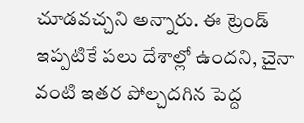చూడవచ్చని అన్నారు. ఈ ట్రెండ్ ఇప్పటికే పలు దేశాల్లో ఉందని, చైనా వంటి ఇతర పోల్చదగిన పెద్ద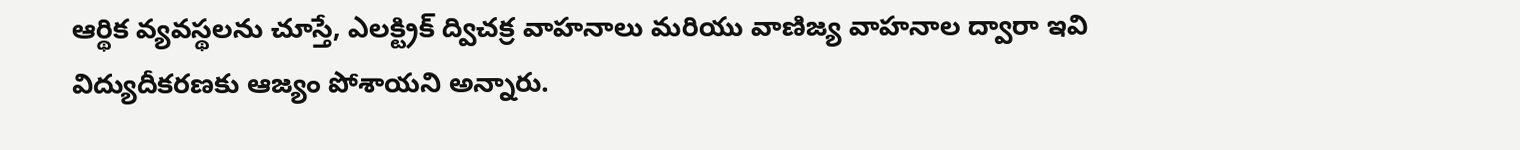ఆర్థిక వ్యవస్థలను చూస్తే, ఎలక్ట్రిక్ ద్విచక్ర వాహనాలు మరియు వాణిజ్య వాహనాల ద్వారా ఇవి విద్యుదీకరణకు ఆజ్యం పోశాయని అన్నారు.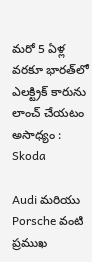మరో 5 ఏళ్ల వరకూ భారత్‌లో ఎలక్ట్రిక్ కారును లాంచ్ చేయటం అసాధ్యం : Skoda

Audi మరియు Porsche వంటి ప్రముఖ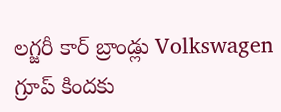లగ్జరీ కార్ బ్రాండ్లు Volkswagen గ్రూప్ కిందకు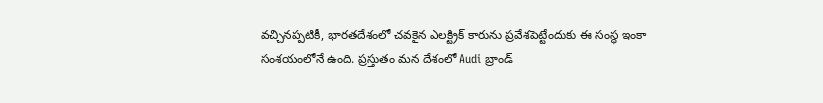వచ్చినప్పటికీ, భారతదేశంలో చవకైన ఎలక్ట్రిక్ కారును ప్రవేశపెట్టేందుకు ఈ సంస్థ ఇంకా సంశయంలోనే ఉంది. ప్రస్తుతం మన దేశంలో Audi బ్రాండ్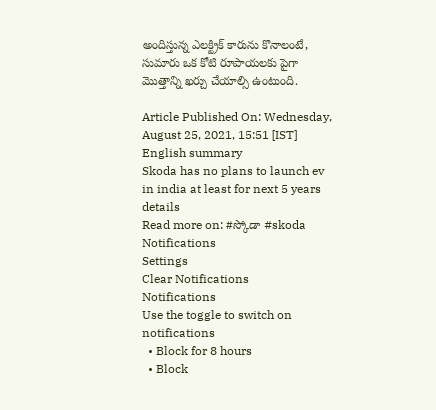అందిస్తున్న ఎలక్ట్రిక్ కారును కొనాలంటే, సుమారు ఒక కోటి రూపాయలకు పైగా మొత్తాన్ని ఖర్చు చేయాల్సి ఉంటుంది.

Article Published On: Wednesday, August 25, 2021, 15:51 [IST]
English summary
Skoda has no plans to launch ev in india at least for next 5 years details
Read more on: #స్కోడా #skoda
Notifications
Settings
Clear Notifications
Notifications
Use the toggle to switch on notifications
  • Block for 8 hours
  • Block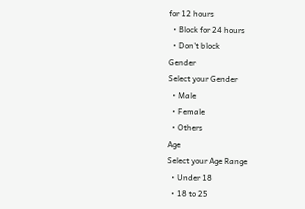for 12 hours
  • Block for 24 hours
  • Don't block
Gender
Select your Gender
  • Male
  • Female
  • Others
Age
Select your Age Range
  • Under 18
  • 18 to 25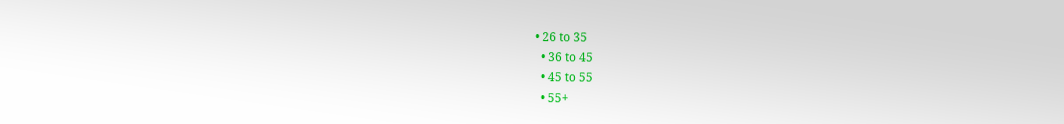• 26 to 35
  • 36 to 45
  • 45 to 55
  • 55+